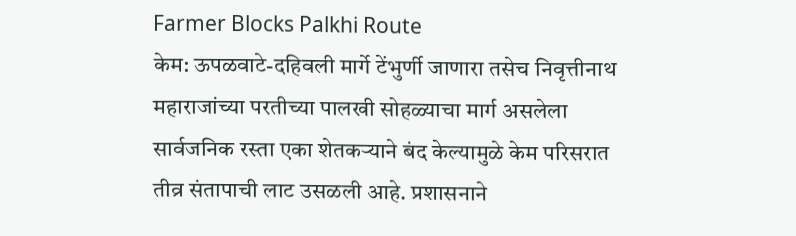Farmer Blocks Palkhi Route
केम: ऊपळवाटे-दहिवली मार्गे टेंभुर्णी जाणारा तसेच निवृत्तीनाथ महाराजांच्या परतीच्या पालखी सोहळ्याचा मार्ग असलेला सार्वजनिक रस्ता एका शेतकऱ्याने बंद केल्यामुळे केम परिसरात तीव्र संतापाची लाट उसळली आहे. प्रशासनाने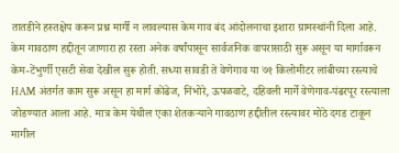तातडीने हस्तक्षेप करून प्रश्न मार्गी न लावल्यास केम गाव बंद आंदोलनाचा इशारा ग्रामस्थांनी दिला आहे.
केम गावठाण हद्दीतून जाणारा हा रस्ता अनेक वर्षांपासून सार्वजनिक वापरासाठी सुरू असून या मार्गावरून केम-टेंभुर्णी एसटी सेवा देखील सुरू होती. सध्या सावडी ते वेणेगाव या ७१ किलोमीटर लांबीच्या रस्त्याचे HAM अंतर्गत काम सुरू असून हा मार्ग कोंढेज, निंभोरे, ऊपळवाटे, दहिवली मार्गे वेणेगाव-पंढरपूर रस्त्याला जोडण्यात आला आहे. मात्र केम येथील एका शेतकऱ्याने गावठाण हद्दीतील रस्त्यावर मोठे दगड टाकून मागील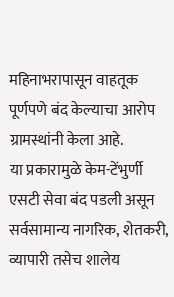महिनाभरापासून वाहतूक पूर्णपणे बंद केल्याचा आरोप ग्रामस्थांनी केला आहे.
या प्रकारामुळे केम-टेंभुर्णी एसटी सेवा बंद पडली असून सर्वसामान्य नागरिक, शेतकरी, व्यापारी तसेच शालेय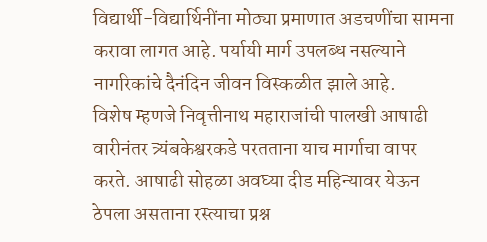विद्यार्थी-विद्यार्थिनींना मोठ्या प्रमाणात अडचणींचा सामना करावा लागत आहे. पर्यायी मार्ग उपलब्ध नसल्याने नागरिकांचे दैनंदिन जीवन विस्कळीत झाले आहे.
विशेष म्हणजे निवृत्तीनाथ महाराजांची पालखी आषाढी वारीनंतर त्र्यंबकेश्वरकडे परतताना याच मार्गाचा वापर करते. आषाढी सोहळा अवघ्या दीड महिन्यावर येऊन ठेपला असताना रस्त्याचा प्रश्न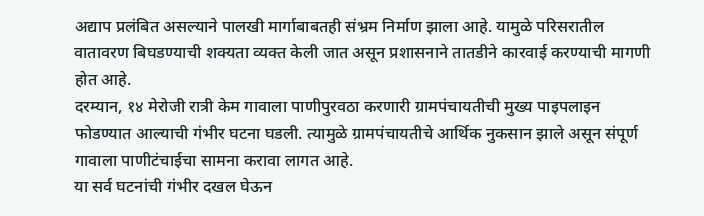अद्याप प्रलंबित असल्याने पालखी मार्गाबाबतही संभ्रम निर्माण झाला आहे. यामुळे परिसरातील वातावरण बिघडण्याची शक्यता व्यक्त केली जात असून प्रशासनाने तातडीने कारवाई करण्याची मागणी होत आहे.
दरम्यान, १४ मेरोजी रात्री केम गावाला पाणीपुरवठा करणारी ग्रामपंचायतीची मुख्य पाइपलाइन फोडण्यात आल्याची गंभीर घटना घडली. त्यामुळे ग्रामपंचायतीचे आर्थिक नुकसान झाले असून संपूर्ण गावाला पाणीटंचाईचा सामना करावा लागत आहे.
या सर्व घटनांची गंभीर दखल घेऊन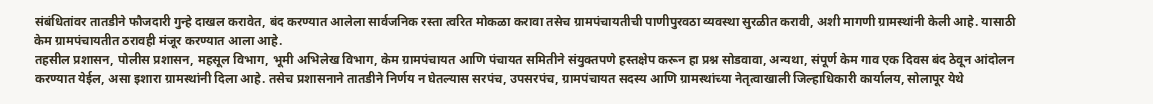संबंधितांवर तातडीने फौजदारी गुन्हे दाखल करावेत, बंद करण्यात आलेला सार्वजनिक रस्ता त्वरित मोकळा करावा तसेच ग्रामपंचायतीची पाणीपुरवठा व्यवस्था सुरळीत करावी, अशी मागणी ग्रामस्थांनी केली आहे. यासाठी केम ग्रामपंचायतीत ठरावही मंजूर करण्यात आला आहे.
तहसील प्रशासन, पोलीस प्रशासन, महसूल विभाग, भूमी अभिलेख विभाग, केम ग्रामपंचायत आणि पंचायत समितीने संयुक्तपणे हस्तक्षेप करून हा प्रश्न सोडवावा, अन्यथा, संपूर्ण केम गाव एक दिवस बंद ठेवून आंदोलन करण्यात येईल, असा इशारा ग्रामस्थांनी दिला आहे. तसेच प्रशासनाने तातडीने निर्णय न घेतल्यास सरपंच, उपसरपंच, ग्रामपंचायत सदस्य आणि ग्रामस्थांच्या नेतृत्वाखाली जिल्हाधिकारी कार्यालय, सोलापूर येथे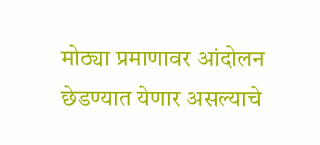मोठ्या प्रमाणावर आंदोलन छेडण्यात येणार असल्याचे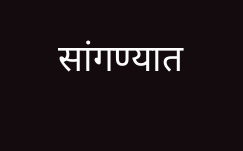सांगण्यात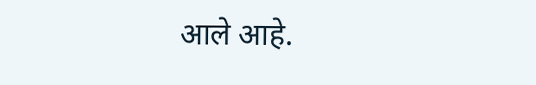आले आहे.